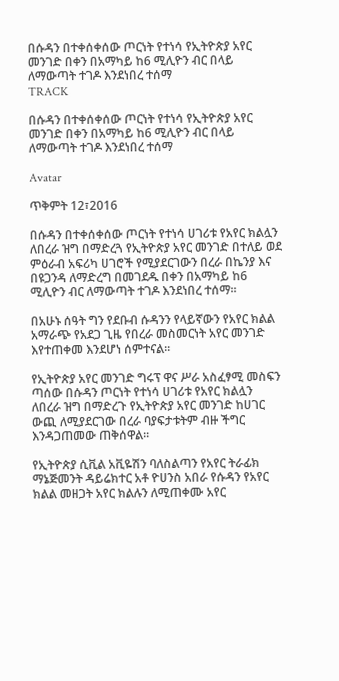በሱዳን በተቀሰቀሰው ጦርነት የተነሳ የኢትዮጵያ አየር መንገድ በቀን በአማካይ ከ6 ሚሊዮን ብር በላይ ለማውጣት ተገዶ እንደነበረ ተሰማ
TRACK

በሱዳን በተቀሰቀሰው ጦርነት የተነሳ የኢትዮጵያ አየር መንገድ በቀን በአማካይ ከ6 ሚሊዮን ብር በላይ ለማውጣት ተገዶ እንደነበረ ተሰማ

Avatar

ጥቅምት 12፣2016

በሱዳን በተቀሰቀሰው ጦርነት የተነሳ ሀገሪቱ የአየር ክልሏን ለበረራ ዝግ በማድረጓ የኢትዮጵያ አየር መንገድ በተለይ ወደ ምዕራብ አፍሪካ ሀገሮች የሚያደርገውን በረራ በኬንያ እና በዩጋንዳ ለማድረግ በመገደዱ በቀን በአማካይ ከ6 ሚሊዮን ብር ለማውጣት ተገዶ እንደነበረ ተሰማ፡፡

በአሁኑ ሰዓት ግን የደቡብ ሱዳንን የላይኛውን የአየር ክልል አማራጭ የአደጋ ጊዜ የበረራ መስመርነት አየር መንገድ እየተጠቀመ እንደሆነ ሰምተናል፡፡

የኢትዮጵያ አየር መንገድ ግሩፕ ዋና ሥራ አስፈፃሚ መስፍን ጣሰው በሱዳን ጦርነት የተነሳ ሀገሪቱ የአየር ክልሏን ለበረራ ዝግ በማድረጉ የኢትዮጵያ አየር መንገድ ከሀገር ውጪ ለሚያደርገው በረራ ባያፍታቱትም ብዙ ችግር እንዳጋጠመው ጠቅሰዋል፡፡

የኢትዮጵያ ሲቪል አቪዬሽን ባለስልጣን የአየር ትራፊክ ማኔጅመንት ዳይሬክተር አቶ ዮሀንስ አበራ የሱዳን የአየር ክልል መዘጋት አየር ክልሉን ለሚጠቀሙ አየር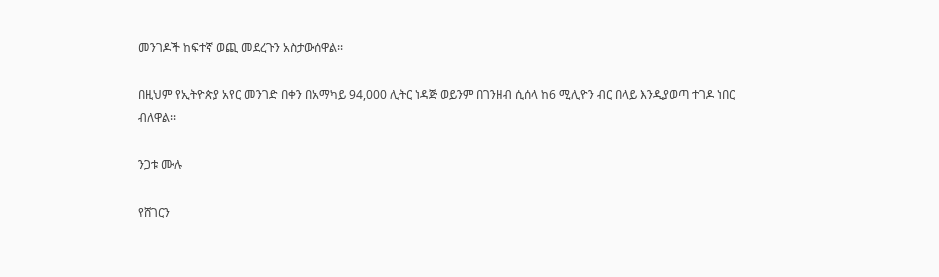መንገዶች ከፍተኛ ወጪ መደረጉን አስታውሰዋል፡፡

በዚህም የኢትዮጵያ አየር መንገድ በቀን በአማካይ 94,000 ሊትር ነዳጅ ወይንም በገንዘብ ሲሰላ ከ6 ሚሊዮን ብር በላይ እንዲያወጣ ተገዶ ነበር ብለዋል፡፡

ንጋቱ ሙሉ

የሸገርን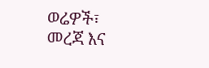ወሬዎች፣ መረጃ እና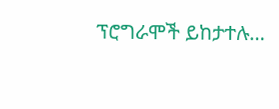ፕሮግራሞች ይከታተሉ…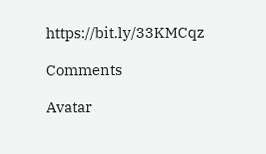https://bit.ly/33KMCqz

Comments

Avatar